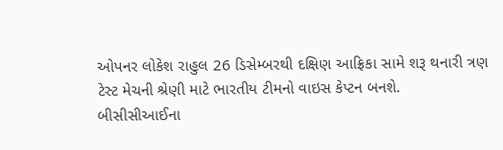ઓપનર લોકેશ રાહુલ 26 ડિસેમ્બરથી દક્ષિણ આફ્રિકા સામે શરૂ થનારી ત્રણ ટેસ્ટ મેચની શ્રેણી માટે ભારતીય ટીમનો વાઇસ કેપ્ટન બનશે.
બીસીસીઆઈના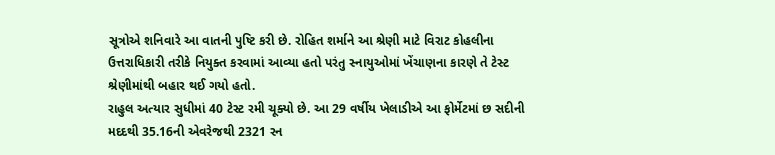સૂત્રોએ શનિવારે આ વાતની પુષ્ટિ કરી છે. રોહિત શર્માને આ શ્રેણી માટે વિરાટ કોહલીના ઉત્તરાધિકારી તરીકે નિયુક્ત કરવામાં આવ્યા હતો પરંતુ સ્નાયુઓમાં ખેંચાણના કારણે તે ટેસ્ટ શ્રેણીમાંથી બહાર થઈ ગયો હતો.
રાહુલ અત્યાર સુધીમાં 40 ટેસ્ટ રમી ચૂક્યો છે. આ 29 વર્ષીય ખેલાડીએ આ ફોર્મેટમાં છ સદીની મદદથી 35.16ની એવરેજથી 2321 રન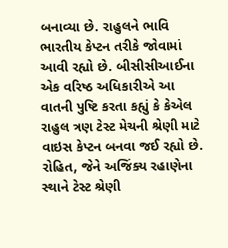બનાવ્યા છે. રાહુલને ભાવિ ભારતીય કેપ્ટન તરીકે જોવામાં આવી રહ્યો છે. બીસીસીઆઈના એક વરિષ્ઠ અધિકારીએ આ વાતની પુષ્ટિ કરતા કહ્યું કે કેએલ રાહુલ ત્રણ ટેસ્ટ મેચની શ્રેણી માટે વાઇસ કેપ્ટન બનવા જઈ રહ્યો છે.
રોહિત, જેને અજિંક્ય રહાણેના સ્થાને ટેસ્ટ શ્રેણી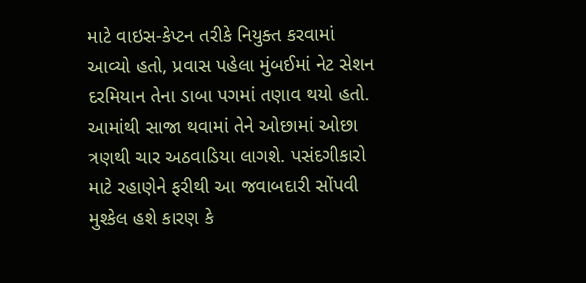માટે વાઇસ-કેપ્ટન તરીકે નિયુક્ત કરવામાં આવ્યો હતો, પ્રવાસ પહેલા મુંબઈમાં નેટ સેશન દરમિયાન તેના ડાબા પગમાં તણાવ થયો હતો. આમાંથી સાજા થવામાં તેને ઓછામાં ઓછા ત્રણથી ચાર અઠવાડિયા લાગશે. પસંદગીકારો માટે રહાણેને ફરીથી આ જવાબદારી સોંપવી મુશ્કેલ હશે કારણ કે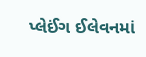પ્લેઈંગ ઈલેવનમાં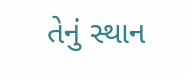તેનું સ્થાન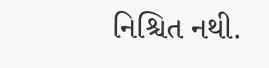નિશ્ચિત નથી.